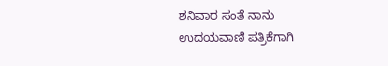ಶನಿವಾರ ಸಂತೆ ನಾನು ಉದಯವಾಣಿ ಪತ್ರಿಕೆಗಾಗಿ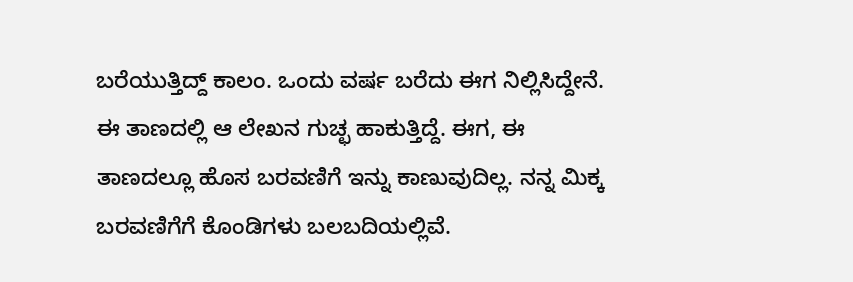ಬರೆಯುತ್ತಿದ್ದ್ ಕಾಲಂ. ಒಂದು ವರ್ಷ ಬರೆದು ಈಗ ನಿಲ್ಲಿಸಿದ್ದೇನೆ. ಈ ತಾಣದಲ್ಲಿ ಆ ಲೇಖನ ಗುಚ್ಛ ಹಾಕುತ್ತಿದ್ದೆ. ಈಗ, ಈ ತಾಣದಲ್ಲೂ ಹೊಸ ಬರವಣಿಗೆ ಇನ್ನು ಕಾಣುವುದಿಲ್ಲ. ನನ್ನ ಮಿಕ್ಕ ಬರವಣಿಗೆಗೆ ಕೊಂಡಿಗಳು ಬಲಬದಿಯಲ್ಲಿವೆ.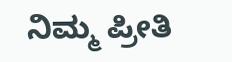ನಿಮ್ಮ ಪ್ರೀತಿ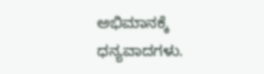ಅಭಿಮಾನಕ್ಕೆ ಧನ್ಯವಾದಗಳು.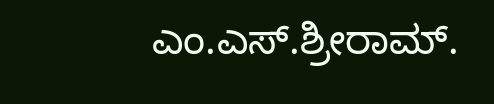ಎಂ.ಎಸ್.ಶ್ರೀರಾಮ್.